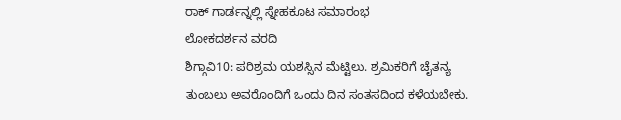ರಾಕ್ ಗಾರ್ಡನ್ನಲ್ಲಿ ಸ್ನೇಹಕೂಟ ಸಮಾರಂಭ
ಲೋಕದರ್ಶನ ವರದಿ
ಶಿಗ್ಗಾವಿ10: ಪರಿಶ್ರಮ ಯಶಸ್ಸಿನ ಮೆಟ್ಟಿಲು. ಶ್ರಮಿಕರಿಗೆ ಚೈತನ್ಯ ತುಂಬಲು ಅವರೊಂದಿಗೆ ಒಂದು ದಿನ ಸಂತಸದಿಂದ ಕಳೆಯಬೇಕು.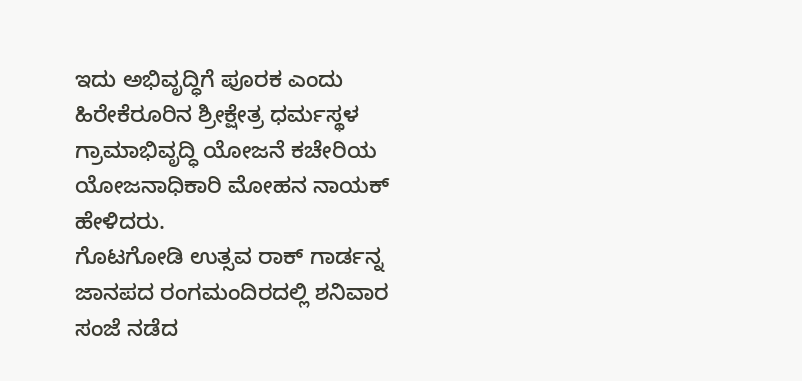ಇದು ಅಭಿವೃದ್ಧಿಗೆ ಪೂರಕ ಎಂದು ಹಿರೇಕೆರೂರಿನ ಶ್ರೀಕ್ಷೇತ್ರ ಧರ್ಮಸ್ಥಳ ಗ್ರಾಮಾಭಿವೃದ್ಧಿ ಯೋಜನೆ ಕಚೇರಿಯ ಯೋಜನಾಧಿಕಾರಿ ಮೋಹನ ನಾಯಕ್ ಹೇಳಿದರು.
ಗೊಟಗೋಡಿ ಉತ್ಸವ ರಾಕ್ ಗಾರ್ಡನ್ನ ಜಾನಪದ ರಂಗಮಂದಿರದಲ್ಲಿ ಶನಿವಾರ ಸಂಜೆ ನಡೆದ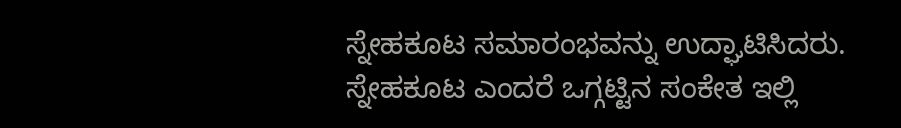ಸ್ನೇಹಕೂಟ ಸಮಾರಂಭವನ್ನು ಉದ್ಘಾಟಿಸಿದರು.
ಸ್ನೇಹಕೂಟ ಎಂದರೆ ಒಗ್ಗಟ್ಟಿನ ಸಂಕೇತ ಇಲ್ಲಿ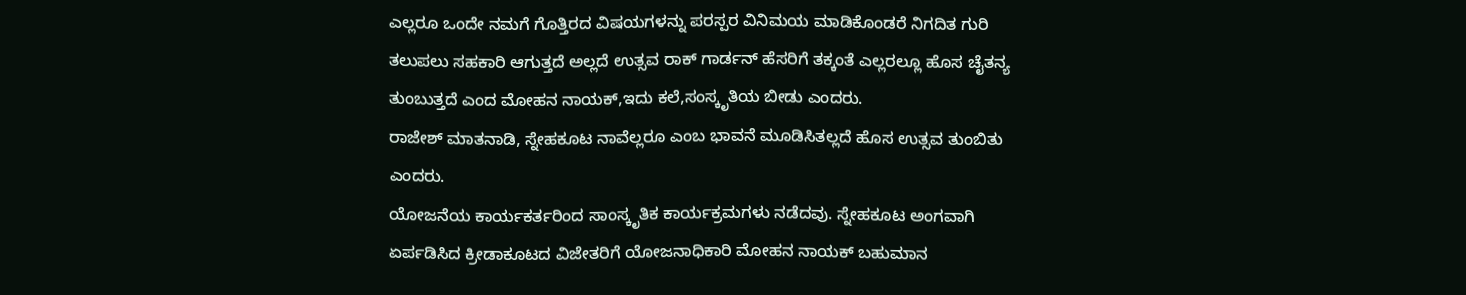ಎಲ್ಲರೂ ಒಂದೇ ನಮಗೆ ಗೊತ್ತಿರದ ವಿಷಯಗಳನ್ನು ಪರಸ್ಪರ ವಿನಿಮಯ ಮಾಡಿಕೊಂಡರೆ ನಿಗದಿತ ಗುರಿ ತಲುಪಲು ಸಹಕಾರಿ ಆಗುತ್ತದೆ ಅಲ್ಲದೆ ಉತ್ಸವ ರಾಕ್ ಗಾರ್ಡನ್ ಹೆಸರಿಗೆ ತಕ್ಕಂತೆ ಎಲ್ಲರಲ್ಲೂ ಹೊಸ ಚೈತನ್ಯ ತುಂಬುತ್ತದೆ ಎಂದ ಮೋಹನ ನಾಯಕ್,ಇದು ಕಲೆ,ಸಂಸ್ಕೃತಿಯ ಬೀಡು ಎಂದರು.
ರಾಜೇಶ್ ಮಾತನಾಡಿ, ಸ್ನೇಹಕೂಟ ನಾವೆಲ್ಲರೂ ಎಂಬ ಭಾವನೆ ಮೂಡಿಸಿತಲ್ಲದೆ ಹೊಸ ಉತ್ಸವ ತುಂಬಿತು ಎಂದರು.
ಯೋಜನೆಯ ಕಾರ್ಯಕರ್ತರಿಂದ ಸಾಂಸ್ಕೃತಿಕ ಕಾರ್ಯಕ್ರಮಗಳು ನಡೆದವು. ಸ್ನೇಹಕೂಟ ಅಂಗವಾಗಿ ಏರ್ಪಡಿಸಿದ ಕ್ರೀಡಾಕೂಟದ ವಿಜೇತರಿಗೆ ಯೋಜನಾಧಿಕಾರಿ ಮೋಹನ ನಾಯಕ್ ಬಹುಮಾನ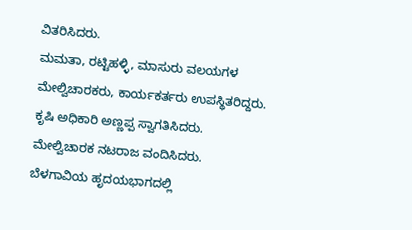ವಿತರಿಸಿದರು.
ಮಮತಾ, ರಟ್ಟಿಹಳ್ಳಿ, ಮಾಸುರು ವಲಯಗಳ ಮೇಲ್ವಿಚಾರಕರು, ಕಾರ್ಯಕರ್ತರು ಉಪಸ್ಥಿತರಿದ್ದರು. ಕೃಷಿ ಅಧಿಕಾರಿ ಅಣ್ಣಪ್ಪ ಸ್ವಾಗತಿಸಿದರು. ಮೇಲ್ವಿಚಾರಕ ನಟರಾಜ ವಂದಿಸಿದರು.
ಬೆಳಗಾವಿಯ ಹೃದಯಭಾಗದಲ್ಲಿ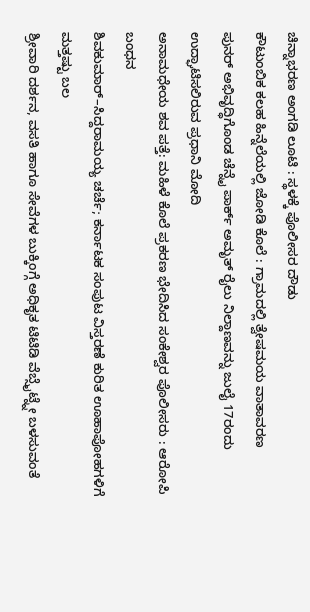ಚಿನ್ನಾಭರಣ ಅಂಗಡಿ ಲೂಟಿ : ಸ್ಥಳಕ್ಕೆ ಪೊಲೀಸರ ದೌಡು
ಕೌಟುಂಬಿಕ ಕಲಹ ಹಿನ್ನೆಲೆಯಲ್ಲಿ ಜೋಡಿ ಕೊಲೆ : ಗ್ರಾಮದಲ್ಲಿ ತ್ವೇಷಮಯ ವಾತಾವರಣ
ಪುನರ್ ಅಭಿವೃದ್ಧಿಗೊಂಡ ಚೆನ್ನೈ ಪಾರ್ಕ್ ಅಮೃತ್ ರೈಲು ನಿಲ್ದಾಣವನ್ನು ಜುಲೈ 17ರಂದು ಉದ್ಘಾಟಿಸಲಿರುವ ಪ್ರಧಾನಿ ಮೋದಿ
ಅನಾಮಧೇಯ ಶವ ಪತ್ತೆ: ಮಹಿಳೆ ಕೊಲೆ ಪ್ರಕರಣ ಭೇದಿಸಿದ ಸಂಕೇಶ್ವರ ಪೊಲೀಸರು : ಆರೋಪಿ ಬಂಧನ
ಶಿವಕುಮಾರ್–ಸಿದ್ದರಾಮಯ್ಯ ಚರ್ಚೆ; ಕರ್ನಾಟಕ ಸಂಪುಟ ವಿಸ್ತರಣೆ ಕುರಿತ ಊಹಾಪೋಹಗಳಿಗೆ ಮತ್ತಷ್ಟು ಬಲ
ಶ್ರೀವಾರಿ ದರ್ಶನ, ವಸತಿ ಹಾಗೂ ಸೇವೆಗಳ ಬುಕ್ಕಿಂಗ್ಗೆ ಅಧಿಕೃತ ಟಿಟಿಡಿ ವೆಬ್ಸೈಟ್ನ್ನೇ ಬಳಸುವಂತೆ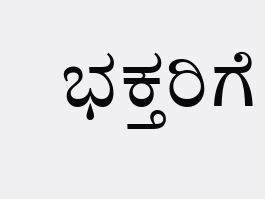ಭಕ್ತರಿಗೆ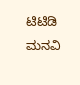ಟಿಟಿಡಿ ಮನವಿ